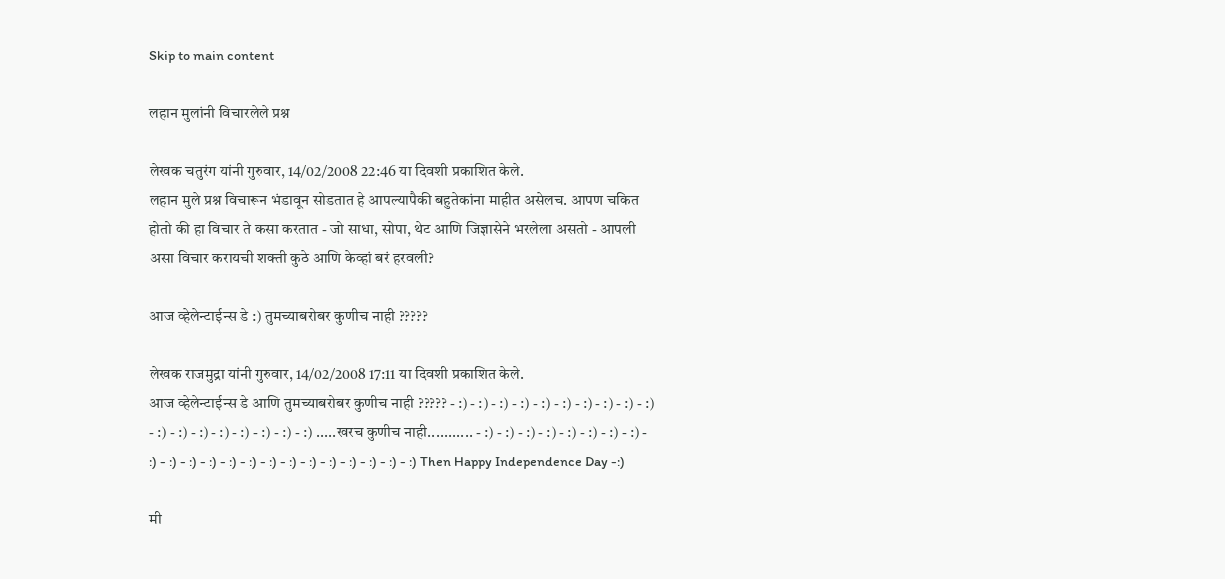Skip to main content

लहान मुलांनी विचारलेले प्रश्न

लेखक चतुरंग यांनी गुरुवार, 14/02/2008 22:46 या दिवशी प्रकाशित केले.
लहान मुले प्रश्न विचारून भंडावून सोडतात हे आपल्यापैकी बहुतेकांना माहीत असेलच. आपण चकित होतो की हा विचार ते कसा करतात - जो साधा, सोपा, थेट आणि जिज्ञासेने भरलेला असतो - आपली असा विचार करायची शक्ती कुठे आणि केव्हां बरं हरवली?

आज व्हेलेन्टाईन्स डे :) तुमच्याबरोबर कुणीच नाही ?????

लेखक राजमुद्रा यांनी गुरुवार, 14/02/2008 17:11 या दिवशी प्रकाशित केले.
आज व्हेलेन्टाईन्स डे आणि तुमच्याबरोबर कुणीच नाही ????? - :) - :) - :) - :) - :) - :) - :) - :) - :) - :) - :) - :) - :) - :) - :) - :) - :) - :) .....खरच कुणीच नाही........... - :) - :) - :) - :) - :) - :) - :) - :) - :) - :) - :) - :) - :) - :) - :) - :) - :) - :) - :) - :) - :) - :) Then Happy Independence Day -:)

मी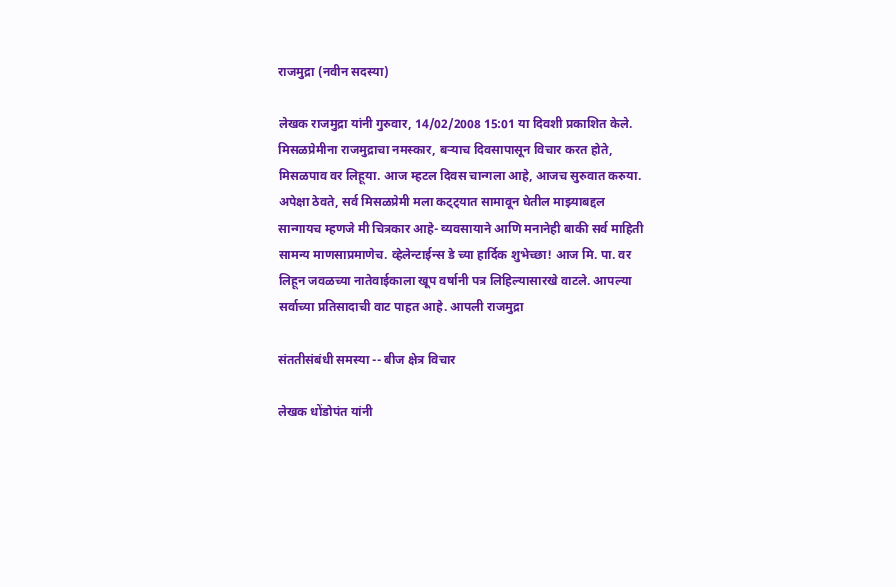राजमुद्रा (नवीन सदस्या)

लेखक राजमुद्रा यांनी गुरुवार, 14/02/2008 15:01 या दिवशी प्रकाशित केले.
मिसळप्रेमीना राजमुद्राचा नमस्कार, बर्‍याच दिवसापासून विचार करत होते, मिसळपाव वर लिहूया. आज म्हटल दिवस चान्गला आहे, आजच सुरुवात करुया. अपेक्षा ठेवते, सर्व मिसळप्रेमी मला कट्ट्यात सामावून घेतील माझ्याबद्दल सान्गायच म्हणजे मी चित्रकार आहे- व्यवसायाने आणि मनानेही बाकी सर्व माहिती सामन्य माणसाप्रमाणेच. व्हेलेन्टाईन्स डे च्या हार्दिक शुभेच्छा! आज मि. पा. वर लिहून जवळच्या नातेवाईकाला खूप वर्षानी पत्र लिहिल्यासारखे वाटले. आपल्या सर्वाच्या प्रतिसादाची वाट पाहत आहे. आपली राजमुद्रा

संततीसंबंधी समस्या -- बीज क्षेत्र विचार

लेखक धोंडोपंत यांनी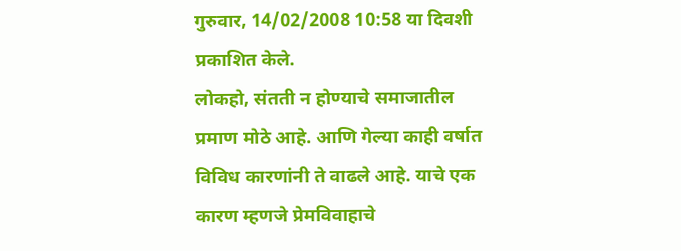गुरुवार, 14/02/2008 10:58 या दिवशी प्रकाशित केले.
लोकहो, संतती न होण्याचे समाजातील प्रमाण मोठे आहे. आणि गेल्या काही वर्षात विविध कारणांनी ते वाढले आहे. याचे एक कारण म्हणजे प्रेमविवाहाचे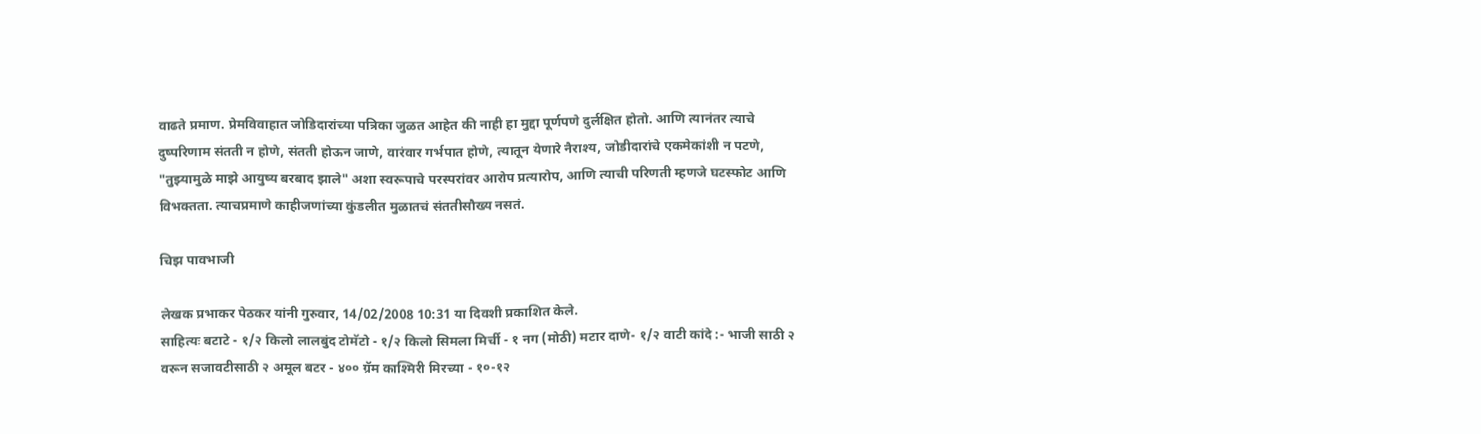वाढते प्रमाण. प्रेमविवाहात जोडिदारांच्या पत्रिका जुळत आहेत की नाही हा मुद्दा पूर्णपणे दुर्लक्षित होतो. आणि त्यानंतर त्याचे दुष्परिणाम संतती न होणे, संतती होऊन जाणे, वारंवार गर्भपात होणे, त्यातून येणारे नैराश्य, जोडीदारांचे एकमेकांशी न पटणे, "तुझ्यामुळे माझे आयुष्य बरबाद झाले" अशा स्वरूपाचे परस्परांवर आरोप प्रत्यारोप, आणि त्याची परिणती म्हणजे घटस्फोट आणि विभक्तता. त्याचप्रमाणे काहीजणांच्या कुंडलीत मुळातचं संततीसौख्य नसतं.

चिझ पावभाजी

लेखक प्रभाकर पेठकर यांनी गुरुवार, 14/02/2008 10:31 या दिवशी प्रकाशित केले.
साहित्यः बटाटे - १/२ किलो लालबुंद टोमॅटो - १/२ किलो सिमला मिर्ची - १ नग (मोठी) मटार दाणे- १/२ वाटी कांदे :- भाजी साठी २ वरून सजावटीसाठी २ अमूल बटर - ४०० ग्रॅम काश्मिरी मिरच्या - १०-१२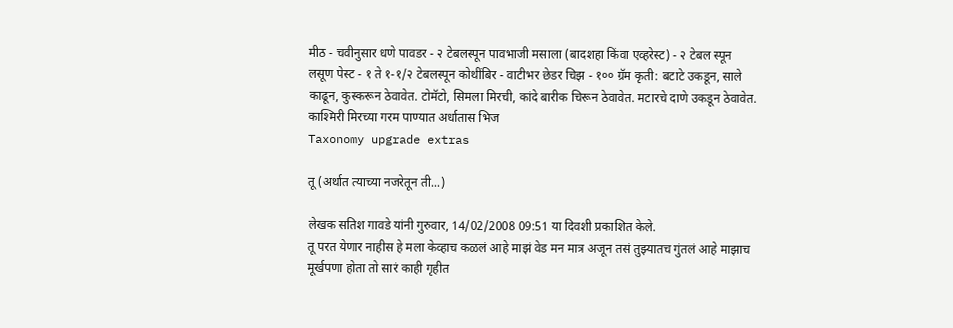मीठ - चवीनुसार धणे पावडर - २ टेबलस्पून पावभाजी मसाला (बादशहा किंवा एव्हरेस्ट) - २ टेबल स्पून लसूण पेस्ट - १ ते १-१/२ टेबलस्पून कोथींबिर - वाटीभर छेडर चिझ - १०० ग्रॅम कृती: बटाटे उकडून, साले काढून, कुस्करून ठेवावेत. टोमॅटो, सिमला मिरची, कांदे बारीक चिरून ठेवावेत. मटारचे दाणे उकडून ठेवावेत. काश्मिरी मिरच्या गरम पाण्यात अर्धातास भिज
Taxonomy upgrade extras

तू (अर्थात त्याच्या नजरेतून ती...)

लेखक सतिश गावडे यांनी गुरुवार, 14/02/2008 09:51 या दिवशी प्रकाशित केले.
तू परत येणार नाहीस हे मला केव्हाच कळलं आहे माझं वेड मन मात्र अजून तसं तुझ्यातच गुंतलं आहे माझाच मूर्खपणा होता तो सारं काही गृहीत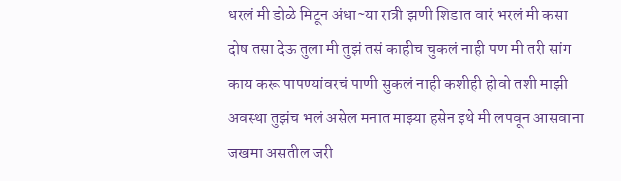धरलं मी डोळे मिटून अंधा~या रात्री झणी शिडात वारं भरलं मी कसा दोष तसा देऊ तुला मी तुझं तसं काहीच चुकलं नाही पण मी तरी सांग काय करू पापण्यांवरचं पाणी सुकलं नाही कशीही होवो तशी माझी अवस्था तुझंच भलं असेल मनात माझ्या हसेन इथे मी लपवून आसवाना जखमा असतील जरी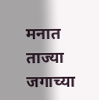मनात ताज्या जगाच्या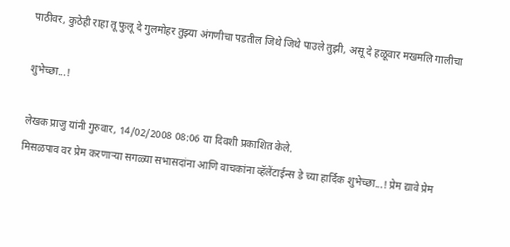पाठीवर, कुठेही राहा तू फुलू दे गुलमोहर तुझ्या अंगणीचा पडतील जिथे जिथे पाउले तुझी, असू दे हळूवार मखमलि गालीचा

शुभेच्छा...!

लेखक प्राजु यांनी गुरुवार, 14/02/2008 08:06 या दिवशी प्रकाशित केले.
मिसळपाव वर प्रेम करणार्‍या सगळ्या सभासदांना आणि वाचकांना व्हॅलेंटाईन्स डे च्या हार्दिक शुभेच्छा...! प्रेम द्यावे प्रेम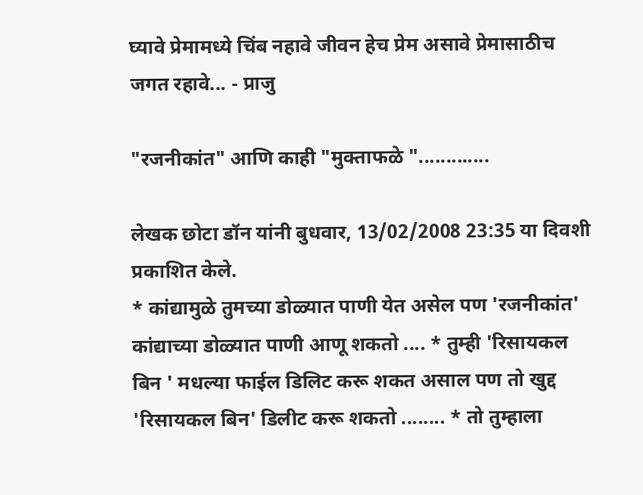घ्यावे प्रेमामध्ये चिंब नहावे जीवन हेच प्रेम असावे प्रेमासाठीच जगत रहावे... - प्राजु

"रजनीकांत" आणि काही "मुक्ताफळे ".............

लेखक छोटा डॉन यांनी बुधवार, 13/02/2008 23:35 या दिवशी प्रकाशित केले.
* कांद्यामुळे तुमच्या डोळ्यात पाणी येत असेल पण 'रजनीकांत' कांद्याच्या डोळ्यात पाणी आणू शकतो .... * तुम्ही 'रिसायकल बिन ' मधल्या फाईल डिलिट करू शकत असाल पण तो खुद्द 'रिसायकल बिन' डिलीट करू शकतो ........ * तो तुम्हाला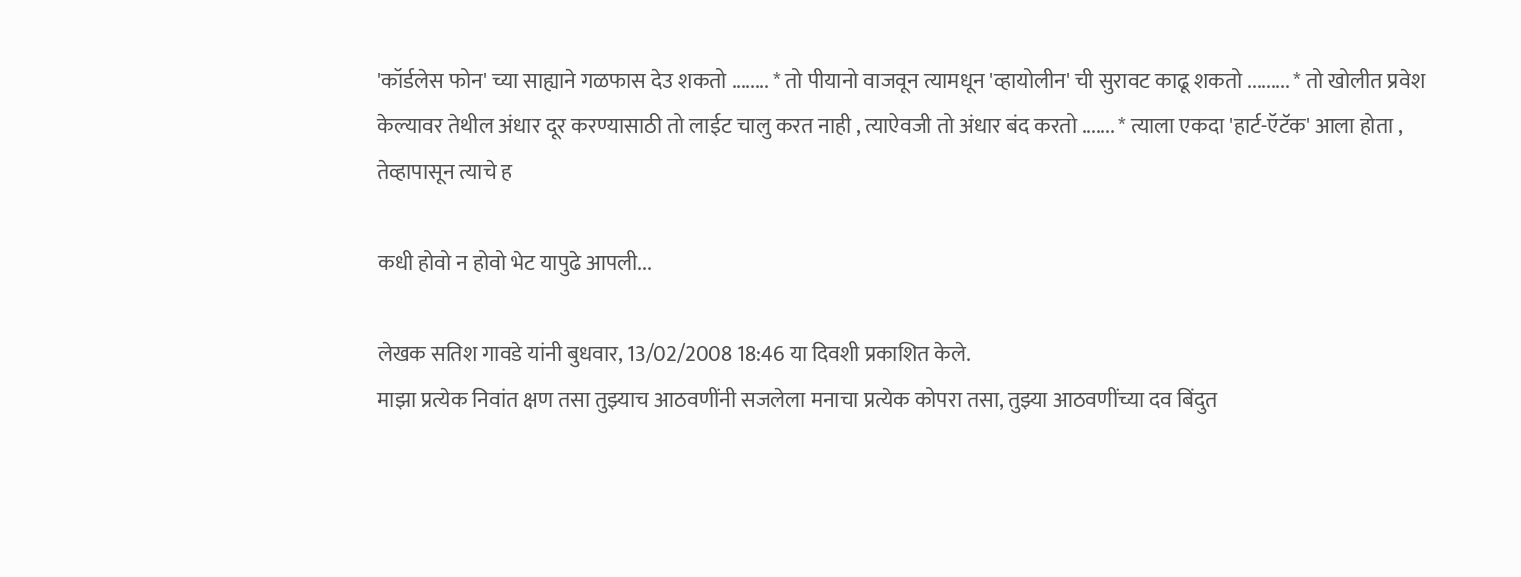'कॉर्डलेस फोन' च्या साह्याने गळफास देउ शकतो ........ * तो पीयानो वाजवून त्यामधून 'व्हायोलीन' ची सुरावट काढू शकतो ......... * तो खोलीत प्रवेश केल्यावर तेथील अंधार दूर करण्यासाठी तो लाईट चालु करत नाही , त्याऐवजी तो अंधार बंद करतो ....... * त्याला एकदा 'हार्ट-ऍटॅक' आला होता , तेव्हापासून त्याचे ह

कधी होवो न होवो भेट यापुढे आपली...

लेखक सतिश गावडे यांनी बुधवार, 13/02/2008 18:46 या दिवशी प्रकाशित केले.
माझा प्रत्येक निवांत क्षण तसा तुझ्याच आठवणींनी सजलेला मनाचा प्रत्येक कोपरा तसा, तुझ्या आठवणींच्या दव बिंदुत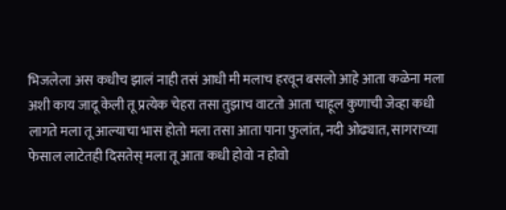भिजलेला अस कधीच झालं नाही तसं आधी मी मलाच हरवून बसलो आहे आता कळेना मला अशी काय जादू केली तू प्रत्येक चेहरा तसा तुझाच वाटतो आता चाहूल कुणाची जेव्हा कधी लागते मला तू आल्याचा भास होतो मला तसा आता पाना फुलांत, नदी ओढ्यात, सागराच्या फेसाल लाटेतही दिसतेस् मला तू आता कधी होवो न होवो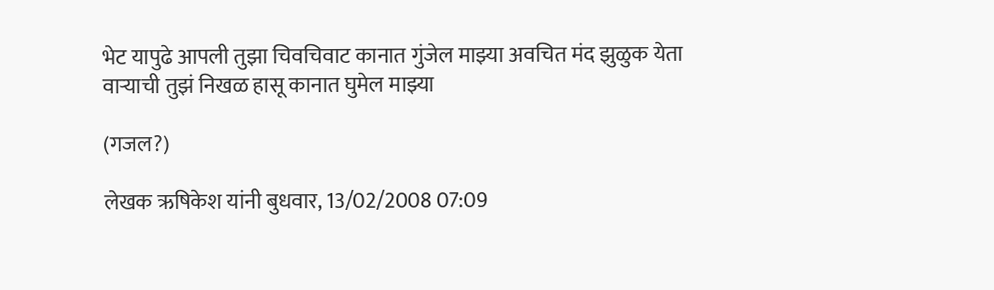भेट यापुढे आपली तुझा चिवचिवाट कानात गुंजेल माझ्या अवचित मंद झुळुक येता वार्‍याची तुझं निखळ हासू कानात घुमेल माझ्या

(गजल?)

लेखक ऋषिकेश यांनी बुधवार, 13/02/2008 07:09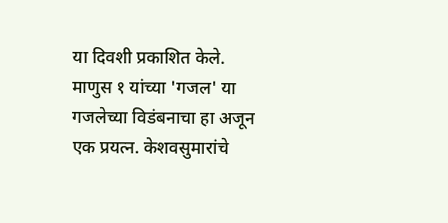या दिवशी प्रकाशित केले.
माणुस १ यांच्या 'गजल' या गजलेच्या विडंबनाचा हा अजून एक प्रयत्न. केशवसुमारांचे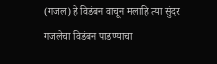(गजल) हे विडंबन वाचून मलाहि त्या सुंदर गजलेचा विडंबन पाडण्याचा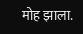मोह झाला.